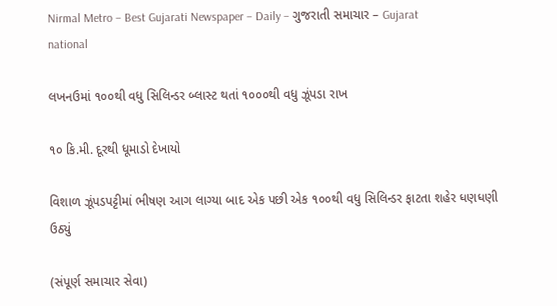Nirmal Metro – Best Gujarati Newspaper – Daily – ગુજરાતી સમાચાર – Gujarat
national

લખનઉમાં ૧૦૦થી વધુ સિલિન્ડર બ્લાસ્ટ થતાં ૧૦૦૦થી વધુ ઝૂંપડા રાખ

૧૦ કિ.મી. દૂરથી ધૂમાડો દેખાયો

વિશાળ ઝૂંપડપટ્ટીમાં ભીષણ આગ લાગ્યા બાદ એક પછી એક ૧૦૦થી વધુ સિલિન્ડર ફાટતા શહેર ધણધણી ઉઠ્યું

(સંપૂર્ણ સમાચાર સેવા)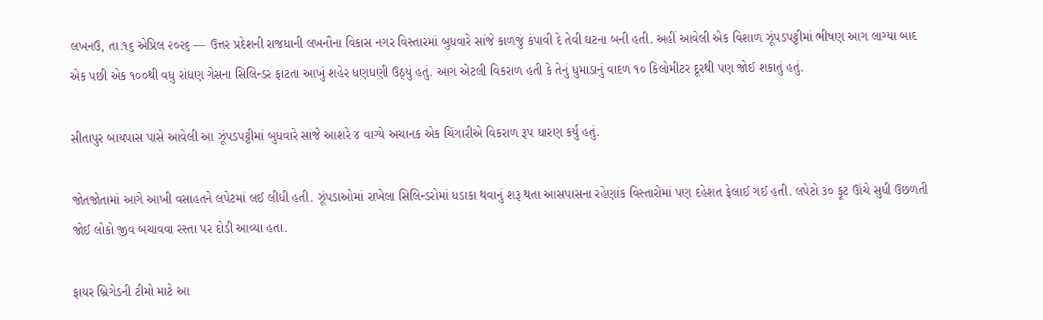લખનઉ, તા.૧૬ એપ્રિલ ૨૦૨૬ — ઉત્તર પ્રદેશની રાજધાની લખનૌના વિકાસ નગર વિસ્તારમાં બુધવારે સાંજે કાળજું કંપાવી દે તેવી ઘટના બની હતી. અહીં આવેલી એક વિશાળ ઝૂંપડપટ્ટીમાં ભીષણ આગ લાગ્યા બાદ એક પછી એક ૧૦૦થી વધુ રાંધણ ગેસના સિલિન્ડર ફાટતા આખું શહેર ધણધણી ઉઠ્યું હતું. આગ એટલી વિકરાળ હતી કે તેનું ધુમાડાનું વાદળ ૧૦ કિલોમીટર દૂરથી પણ જોઈ શકાતું હતું.

સીતાપુર બાયપાસ પાસે આવેલી આ ઝૂંપડપટ્ટીમાં બુધવારે સાંજે આશરે ૪ વાગ્યે અચાનક એક ચિંગારીએ વિકરાળ રૂપ ધારણ કર્યું હતું.

જોતજોતામાં આગે આખી વસાહતને લપેટમાં લઈ લીધી હતી. ઝૂંપડાઓમાં રાખેલા સિલિન્ડરોમાં ધડાકા થવાનું શરૂ થતા આસપાસના રહેણાંક વિસ્તારોમાં પણ દહેશત ફેલાઈ ગઈ હતી. લપેટો ૩૦ ફૂટ ઊંચે સુધી ઉછળતી જોઈ લોકો જીવ બચાવવા રસ્તા પર દોડી આવ્યા હતા.

ફાયર બ્રિગેડની ટીમો માટે આ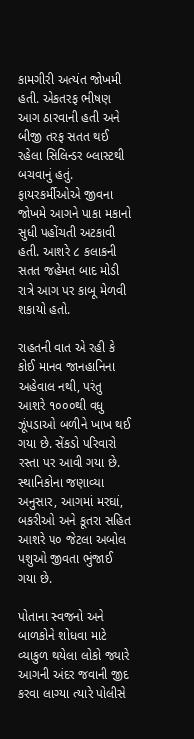કામગીરી અત્યંત જોખમી હતી. એકતરફ ભીષણ આગ ઠારવાની હતી અને બીજી તરફ સતત થઈ રહેલા સિલિન્ડર બ્લાસ્ટથી બચવાનું હતું. ફાયરકર્મીઓએ જીવના જોખમે આગને પાકા મકાનો સુધી પહોંચતી અટકાવી હતી. આશરે ૮ કલાકની સતત જહેમત બાદ મોડી રાત્રે આગ પર કાબૂ મેળવી શકાયો હતો.

રાહતની વાત એ રહી કે કોઈ માનવ જાનહાનિના અહેવાલ નથી, પરંતુ આશરે ૧૦૦૦થી વધુ ઝૂંપડાઓ બળીને ખાખ થઈ ગયા છે. સેંકડો પરિવારો રસ્તા પર આવી ગયા છે. સ્થાનિકોના જણાવ્યા અનુસાર, આગમાં મરઘાં, બકરીઓ અને કૂતરા સહિત આશરે ૫૦ જેટલા અબોલ પશુઓ જીવતા ભુંજાઈ ગયા છે.

પોતાના સ્વજનો અને બાળકોને શોધવા માટે વ્યાકુળ થયેલા લોકો જ્યારે આગની અંદર જવાની જીદ કરવા લાગ્યા ત્યારે પોલીસે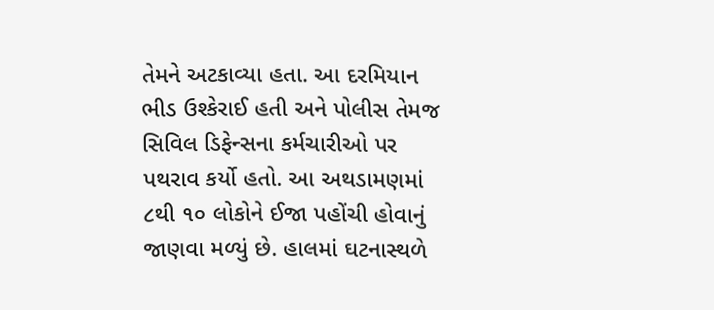તેમને અટકાવ્યા હતા. આ દરમિયાન ભીડ ઉશ્કેરાઈ હતી અને પોલીસ તેમજ સિવિલ ડિફેન્સના કર્મચારીઓ પર પથરાવ કર્યો હતો. આ અથડામણમાં ૮થી ૧૦ લોકોને ઈજા પહોંચી હોવાનું જાણવા મળ્યું છે. હાલમાં ઘટનાસ્થળે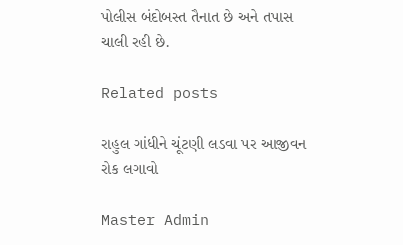પોલીસ બંદોબસ્ત તૈનાત છે અને તપાસ ચાલી રહી છે.

Related posts

રાહુલ ગાંધીને ચૂંટણી લડવા પર આજીવન રોક લગાવો

Master Admin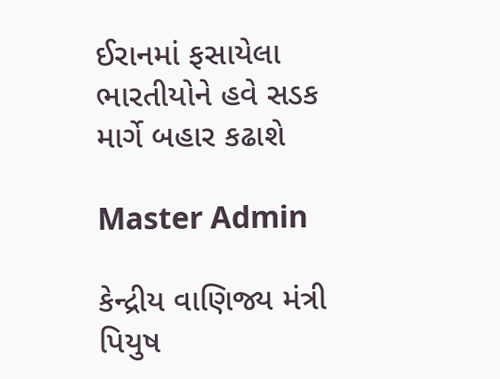ઈરાનમાં ફસાયેલા ભારતીયોને હવે સડક માર્ગે બહાર કઢાશે

Master Admin

કેન્દ્રીય વાણિજ્ય મંત્રી પિયુષ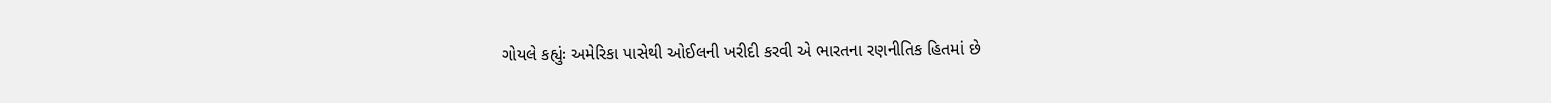ગોયલે કહ્યુંઃ અમેરિકા પાસેથી ઓઈલની ખરીદી કરવી એ ભારતના રણનીતિક હિતમાં છે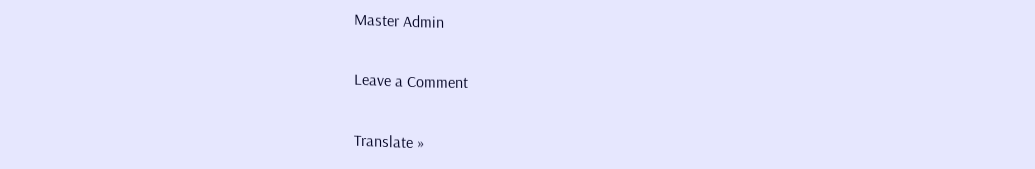Master Admin

Leave a Comment

Translate »